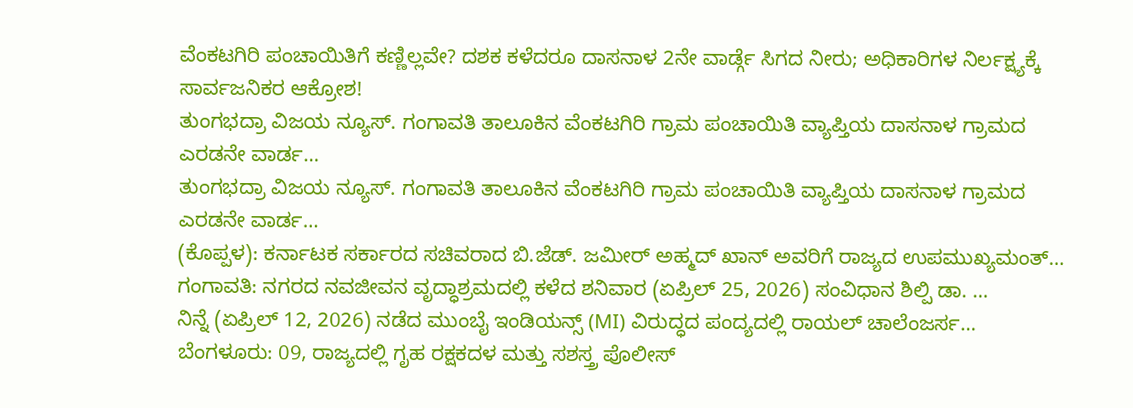ವೆಂಕಟಗಿರಿ ಪಂಚಾಯಿತಿಗೆ ಕಣ್ಣಿಲ್ಲವೇ? ದಶಕ ಕಳೆದರೂ ದಾಸನಾಳ 2ನೇ ವಾರ್ಡ್ಗೆ ಸಿಗದ ನೀರು; ಅಧಿಕಾರಿಗಳ ನಿರ್ಲಕ್ಷ್ಯಕ್ಕೆ ಸಾರ್ವಜನಿಕರ ಆಕ್ರೋಶ!
ತುಂಗಭದ್ರಾ ವಿಜಯ ನ್ಯೂಸ್. ಗಂಗಾವತಿ ತಾಲೂಕಿನ ವೆಂಕಟಗಿರಿ ಗ್ರಾಮ ಪಂಚಾಯಿತಿ ವ್ಯಾಪ್ತಿಯ ದಾಸನಾಳ ಗ್ರಾಮದ ಎರಡನೇ ವಾರ್ಡ…
ತುಂಗಭದ್ರಾ ವಿಜಯ ನ್ಯೂಸ್. ಗಂಗಾವತಿ ತಾಲೂಕಿನ ವೆಂಕಟಗಿರಿ ಗ್ರಾಮ ಪಂಚಾಯಿತಿ ವ್ಯಾಪ್ತಿಯ ದಾಸನಾಳ ಗ್ರಾಮದ ಎರಡನೇ ವಾರ್ಡ…
(ಕೊಪ್ಪಳ): ಕರ್ನಾಟಕ ಸರ್ಕಾರದ ಸಚಿವರಾದ ಬಿ.ಜೆಡ್. ಜಮೀರ್ ಅಹ್ಮದ್ ಖಾನ್ ಅವರಿಗೆ ರಾಜ್ಯದ ಉಪಮುಖ್ಯಮಂತ್…
ಗಂಗಾವತಿ: ನಗರದ ನವಜೀವನ ವೃದ್ಧಾಶ್ರಮದಲ್ಲಿ ಕಳೆದ ಶನಿವಾರ (ಏಪ್ರಿಲ್ 25, 2026) ಸಂವಿಧಾನ ಶಿಲ್ಪಿ ಡಾ. …
ನಿನ್ನೆ (ಏಪ್ರಿಲ್ 12, 2026) ನಡೆದ ಮುಂಬೈ ಇಂಡಿಯನ್ಸ್ (MI) ವಿರುದ್ಧದ ಪಂದ್ಯದಲ್ಲಿ ರಾಯಲ್ ಚಾಲೆಂಜರ್ಸ…
ಬೆಂಗಳೂರು: 09, ರಾಜ್ಯದಲ್ಲಿ ಗೃಹ ರಕ್ಷಕದಳ ಮತ್ತು ಸಶಸ್ತ್ರ ಪೊಲೀಸ್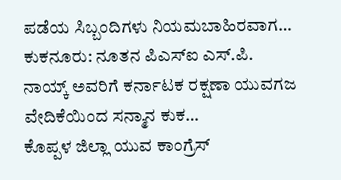ಪಡೆಯ ಸಿಬ್ಬಂದಿಗಳು ನಿಯಮಬಾಹಿರವಾಗ…
ಕುಕನೂರು: ನೂತನ ಪಿಎಸ್ಐ ಎಸ್.ಪಿ. ನಾಯ್ಕ್ ಅವರಿಗೆ ಕರ್ನಾಟಕ ರಕ್ಷಣಾ ಯುವಗಜ ವೇದಿಕೆಯಿಂದ ಸನ್ಮಾನ ಕುಕ…
ಕೊಪ್ಪಳ ಜಿಲ್ಲಾ ಯುವ ಕಾಂಗ್ರೆಸ್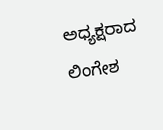ಅಧ್ಯಕ್ಷರಾದ ಲಿಂಗೇಶ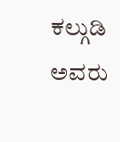ಕಲ್ಗುಡಿ ಅವರು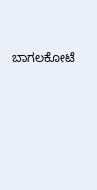ಬಾಗಲಕೋಟೆ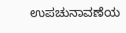ಉಪಚುನಾವಣೆಯ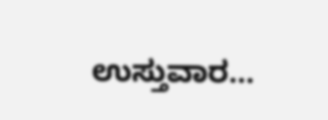ಉಸ್ತುವಾರ…